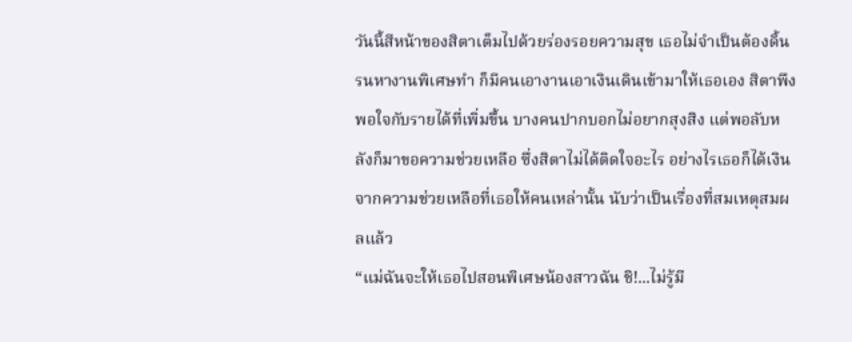วันนี้สีหน้าของสิตาเต็มไปด้วยร่องรอยความสุข เธอไม่จำเป็นต้องดิ้นรนหางานพิเศษทำ ก็มีคนเอางานเอาเงินเดินเข้ามาให้เธอเอง สิตาพึงพอใจกับรายได้ที่เพิ่มขึ้น บางคนปากบอกไม่อยากสุงสิง แต่พอลับหลังก็มาขอความช่วยเหลือ ซึ่งสิตาไม่ได้ติดใจอะไร อย่างไรเธอก็ได้เงินจากความช่วยเหลือที่เธอให้คนเหล่านั้น นับว่าเป็นเรื่องที่สมเหตุสมผลแล้ว
“แม่ฉันจะให้เธอไปสอนพิเศษน้องสาวฉัน ชิ!...ไม่รู้มี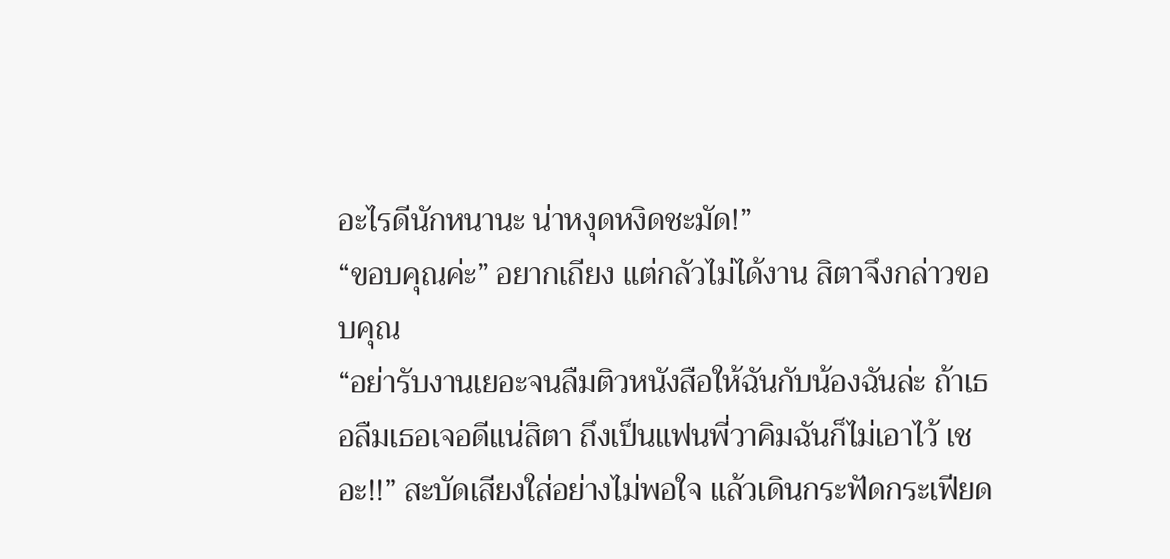อะไรดีนักหนานะ น่าหงุดหงิดชะมัด!”
“ขอบคุณค่ะ” อยากเถียง แต่กลัวไม่ได้งาน สิตาจึงกล่าวขอบคุณ
“อย่ารับงานเยอะจนลืมติวหนังสือให้ฉันกับน้องฉันล่ะ ถ้าเธอลืมเธอเจอดีแน่สิตา ถึงเป็นแฟนพี่วาคิมฉันก็ไม่เอาไว้ เชอะ!!” สะบัดเสียงใส่อย่างไม่พอใจ แล้วเดินกระฟัดกระเฟียด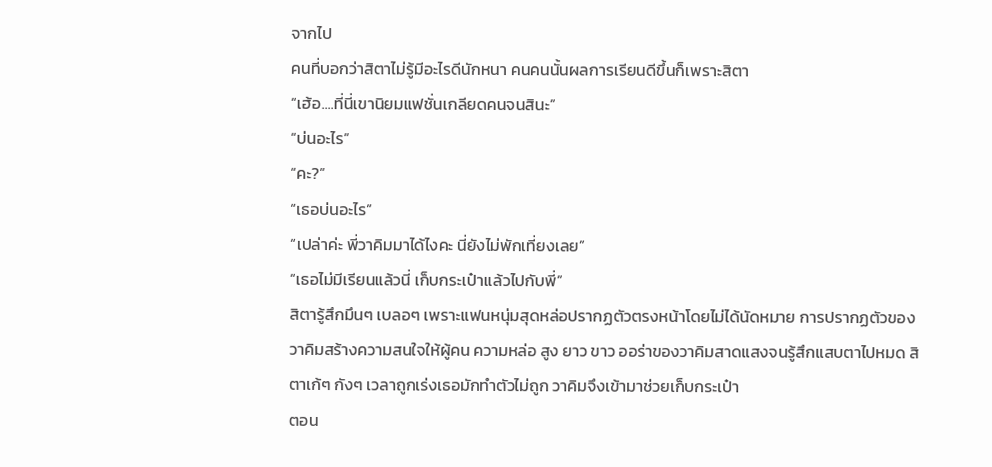จากไป
คนที่บอกว่าสิตาไม่รู้มีอะไรดีนักหนา คนคนนั้นผลการเรียนดีขึ้นก็เพราะสิตา
“เฮ้อ....ที่นี่เขานิยมแฟชั่นเกลียดคนจนสินะ”
“บ่นอะไร”
“คะ?”
“เธอบ่นอะไร”
“เปล่าค่ะ พี่วาคิมมาได้ไงคะ นี่ยังไม่พักเที่ยงเลย”
“เธอไม่มีเรียนแล้วนี่ เก็บกระเป๋าแล้วไปกับพี่”
สิตารู้สึกมึนๆ เบลอๆ เพราะแฟนหนุ่มสุดหล่อปรากฏตัวตรงหน้าโดยไม่ได้นัดหมาย การปรากฏตัวของวาคิมสร้างความสนใจให้ผู้คน ความหล่อ สูง ยาว ขาว ออร่าของวาคิมสาดแสงจนรู้สึกแสบตาไปหมด สิตาเก้ๆ กังๆ เวลาถูกเร่งเธอมักทำตัวไม่ถูก วาคิมจึงเข้ามาช่วยเก็บกระเป๋า
ตอน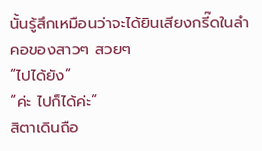นั้นรู้สึกเหมือนว่าจะได้ยินเสียงกรี๊ดในลำคอของสาวๆ สวยๆ
“ไปได้ยัง”
“ค่ะ ไปก็ได้ค่ะ”
สิตาเดินถือ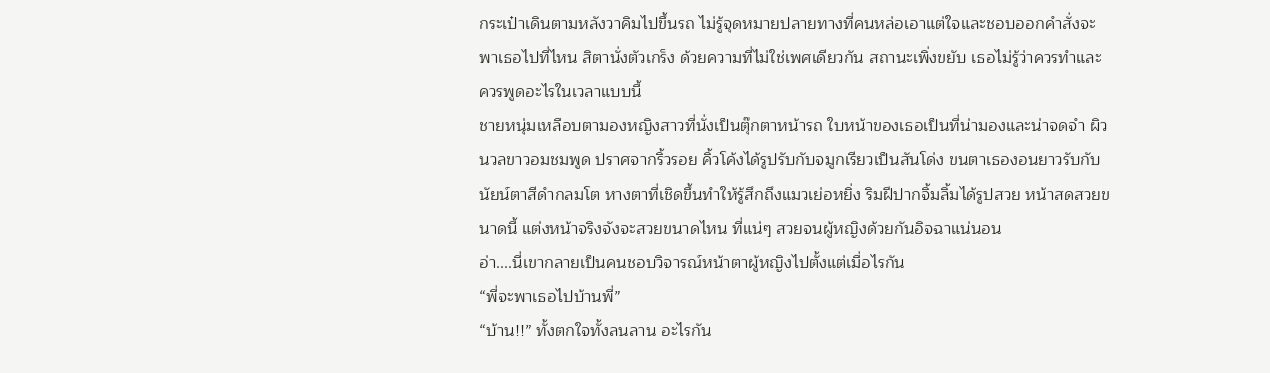กระเป๋าเดินตามหลังวาคิมไปขึ้นรถ ไม่รู้จุดหมายปลายทางที่คนหล่อเอาแต่ใจและชอบออกคำสั่งจะพาเธอไปที่ไหน สิตานั่งตัวเกร็ง ด้วยความที่ไม่ใช่เพศเดียวกัน สถานะเพิ่งขยับ เธอไม่รู้ว่าควรทำและควรพูดอะไรในเวลาแบบนี้
ชายหนุ่มเหลือบตามองหญิงสาวที่นั่งเป็นตุ๊กตาหน้ารถ ใบหน้าของเธอเป็นที่น่ามองและน่าจดจำ ผิวนวลขาวอมชมพูด ปราศจากริ้วรอย คิ้วโค้งได้รูปรับกับจมูกเรียวเป็นสันโด่ง ขนตาเธองอนยาวรับกับนัยน์ตาสีดำกลมโต หางตาที่เชิดขึ้นทำให้รู้สึกถึงแมวเย่อหยิ่ง ริมฝีปากจิ้มลิ้มได้รูปสวย หน้าสดสวยขนาดนี้ แต่งหน้าจริงจังจะสวยขนาดไหน ที่แน่ๆ สวยจนผู้หญิงด้วยกันอิจฉาแน่นอน
อ่า....นี่เขากลายเป็นคนชอบวิจารณ์หน้าตาผู้หญิงไปตั้งแต่เมื่อไรกัน
“พี่จะพาเธอไปบ้านพี่”
“บ้าน!!” ทั้งตกใจทั้งลนลาน อะไรกัน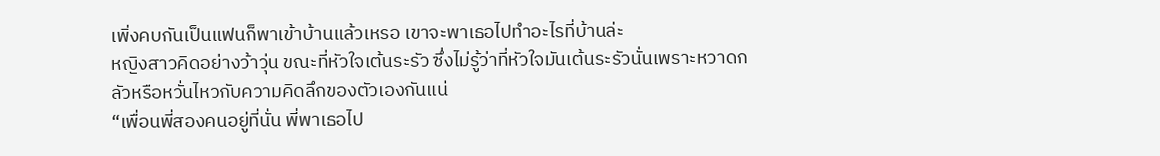เพิ่งคบกันเป็นแฟนก็พาเข้าบ้านแล้วเหรอ เขาจะพาเธอไปทำอะไรที่บ้านล่ะ
หญิงสาวคิดอย่างว้าวุ่น ขณะที่หัวใจเต้นระรัว ซึ่งไม่รู้ว่าที่หัวใจมันเต้นระรัวนั่นเพราะหวาดกลัวหรือหวั่นไหวกับความคิดลึกของตัวเองกันแน่
“เพื่อนพี่สองคนอยู่ที่นั่น พี่พาเธอไป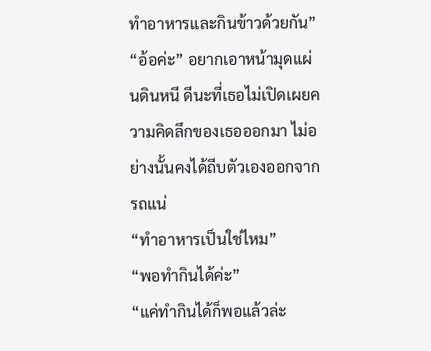ทำอาหารและกินข้าวด้วยกัน”
“อ้อค่ะ” อยากเอาหน้ามุดแผ่นดินหนี ดีนะที่เธอไม่เปิดเผยความคิดลึกของเธอออกมา ไม่อย่างนั้นคงได้ถีบตัวเองออกจากรถแน่
“ทำอาหารเป็นใช่ไหม”
“พอทำกินได้ค่ะ”
“แค่ทำกินได้ก็พอแล้วล่ะ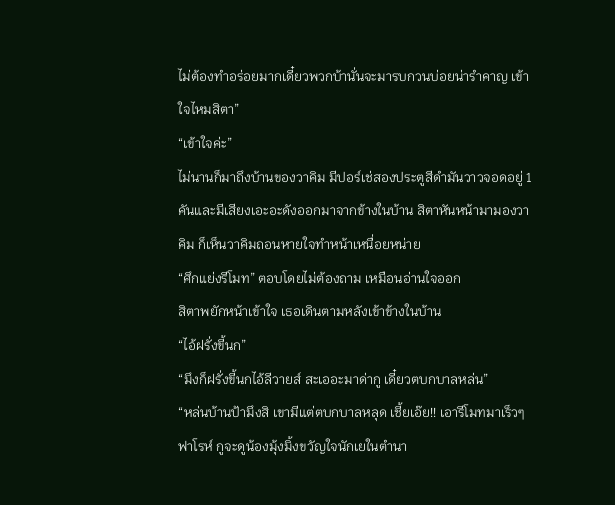ไม่ต้องทำอร่อยมากเดี๋ยวพวกบ้านั่นจะมารบกวนบ่อยน่ารำคาญ เข้าใจไหมสิตา”
“เข้าใจค่ะ”
ไม่นานก็มาถึงบ้านของวาคิม มีปอร์เช่สองประตูสีดำมันวาวจอดอยู่ 1 คันและมีเสียงเอะอะดังออกมาจากข้างในบ้าน สิตาหันหน้ามามองวาคิม ก็เห็นวาคิมถอนหายใจทำหน้าเหนื่อยหน่าย
“ศึกแย่งรีโมท” ตอบโดยไม่ต้องถาม เหมือนอ่านใจออก
สิตาพยักหน้าเข้าใจ เธอเดินตามหลังเข้าข้างในบ้าน
“ไอ้ฝรั่งขี้นก”
“มึงก็ฝรั่งขี้นกไอ้ลีวายส์ สะเออะมาด่ากู เดี๋ยวตบกบาลหล่น”
“หล่นบ้านป้ามึงสิ เขามีแต่ตบกบาลหลุด เชี้ยเอ๊ย!! เอารีโมทมาเร็วๆ ฟาโรห์ กูจะดูน้องมุ้งมิ้งขวัญใจนักเยในตำนา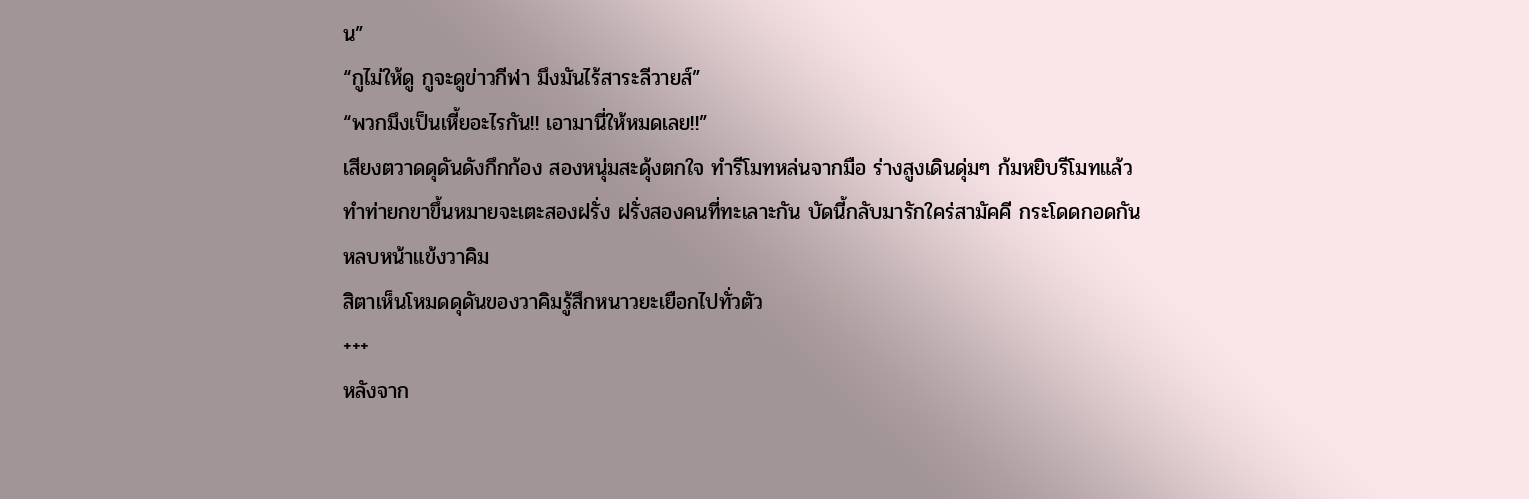น”
“กูไม่ให้ดู กูจะดูข่าวกีฬา มึงมันไร้สาระลีวายส์”
“พวกมึงเป็นเหี้ยอะไรกัน!! เอามานี่ให้หมดเลย!!”
เสียงตวาดดุดันดังกึกก้อง สองหนุ่มสะดุ้งตกใจ ทำรีโมทหล่นจากมือ ร่างสูงเดินดุ่มๆ ก้มหยิบรีโมทแล้วทำท่ายกขาขึ้นหมายจะเตะสองฝรั่ง ฝรั่งสองคนที่ทะเลาะกัน บัดนี้กลับมารักใคร่สามัคคี กระโดดกอดกันหลบหน้าแข้งวาคิม
สิตาเห็นโหมดดุดันของวาคิมรู้สึกหนาวยะเยือกไปทั่วตัว
+++
หลังจาก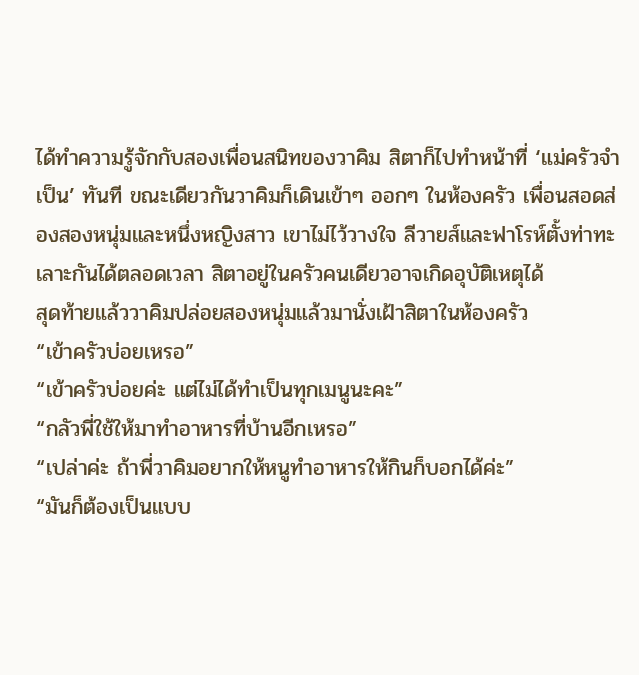ได้ทำความรู้จักกับสองเพื่อนสนิทของวาคิม สิตาก็ไปทำหน้าที่ ‘แม่ครัวจำเป็น’ ทันที ขณะเดียวกันวาคิมก็เดินเข้าๆ ออกๆ ในห้องครัว เพื่อนสอดส่องสองหนุ่มและหนึ่งหญิงสาว เขาไม่ไว้วางใจ ลีวายส์และฟาโรห์ตั้งท่าทะเลาะกันได้ตลอดเวลา สิตาอยู่ในครัวคนเดียวอาจเกิดอุบัติเหตุได้
สุดท้ายแล้ววาคิมปล่อยสองหนุ่มแล้วมานั่งเฝ้าสิตาในห้องครัว
“เข้าครัวบ่อยเหรอ”
“เข้าครัวบ่อยค่ะ แต่ไม่ได้ทำเป็นทุกเมนูนะคะ”
“กลัวพี่ใช้ให้มาทำอาหารที่บ้านอีกเหรอ”
“เปล่าค่ะ ถ้าพี่วาคิมอยากให้หนูทำอาหารให้กินก็บอกได้ค่ะ”
“มันก็ต้องเป็นแบบ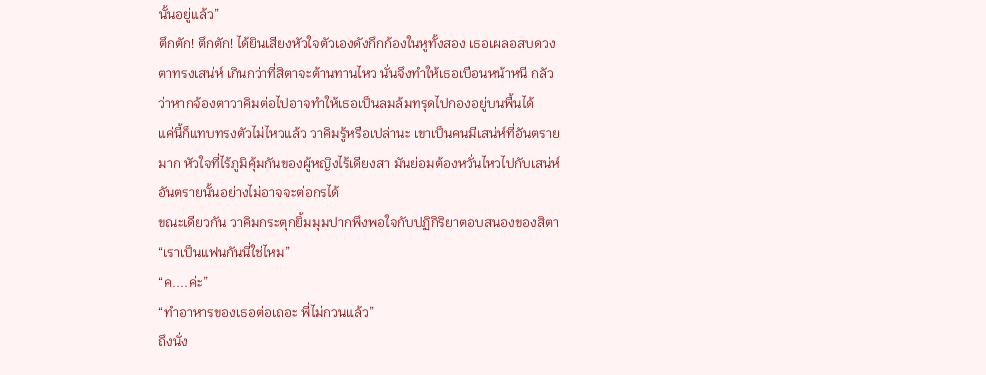นั้นอยู่แล้ว”
ตึกตัก! ตึกตัก! ได้ยินเสียงหัวใจตัวเองดังกึกก้องในหูทั้งสอง เธอเผลอสบดวงตาทรงเสน่ห์ เกินกว่าที่สิตาจะต้านทานไหว นั่นจึงทำให้เธอเบือนหน้าหนี กลัวว่าหากจ้องตาวาคิมต่อไปอาจทำให้เธอเป็นลมล้มทรุดไปกองอยู่บนพื้นได้
แค่นี้ก็แทบทรงตัวไม่ไหวแล้ว วาคิมรู้หรือเปล่านะ เขาเป็นคนมีเสน่ห์ที่อันตรายมาก หัวใจที่ไร้ภูมิคุ้มกันของผู้หญิงไร้เดียงสา มันย่อมต้องหวั่นไหวไปกับเสน่ห์อันตรายนั้นอย่างไม่อาจจะต่อกรได้
ขณะเดียวกัน วาคิมกระตุกยิ้มมุมปากพึงพอใจกับปฏิกิริยาตอบสนองของสิตา
“เราเป็นแฟนกันนี่ใช่ไหม”
“ค....ค่ะ”
“ทำอาหารของเธอต่อเถอะ พี่ไม่กวนแล้ว”
ถึงนั่ง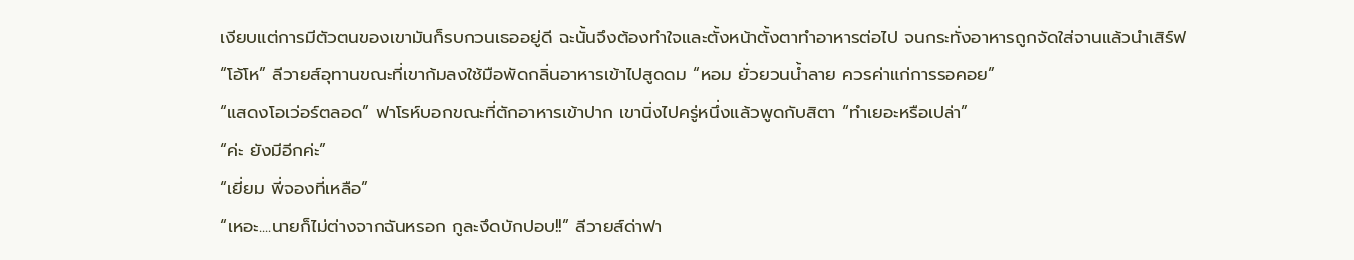เงียบแต่การมีตัวตนของเขามันก็รบกวนเธออยู่ดี ฉะนั้นจึงต้องทำใจและตั้งหน้าตั้งตาทำอาหารต่อไป จนกระทั่งอาหารถูกจัดใส่จานแล้วนำเสิร์ฟ
“โอ้โห” ลีวายส์อุทานขณะที่เขาก้มลงใช้มือพัดกลิ่นอาหารเข้าไปสูดดม “หอม ยั่วยวนน้ำลาย ควรค่าแก่การรอคอย”
“แสดงโอเว่อร์ตลอด” ฟาโรห์บอกขณะที่ตักอาหารเข้าปาก เขานิ่งไปครู่หนึ่งแล้วพูดกับสิตา “ทำเยอะหรือเปล่า”
“ค่ะ ยังมีอีกค่ะ”
“เยี่ยม พี่จองที่เหลือ”
“เหอะ....นายก็ไม่ต่างจากฉันหรอก กูละงึดบักปอบ!!” ลีวายส์ด่าฟา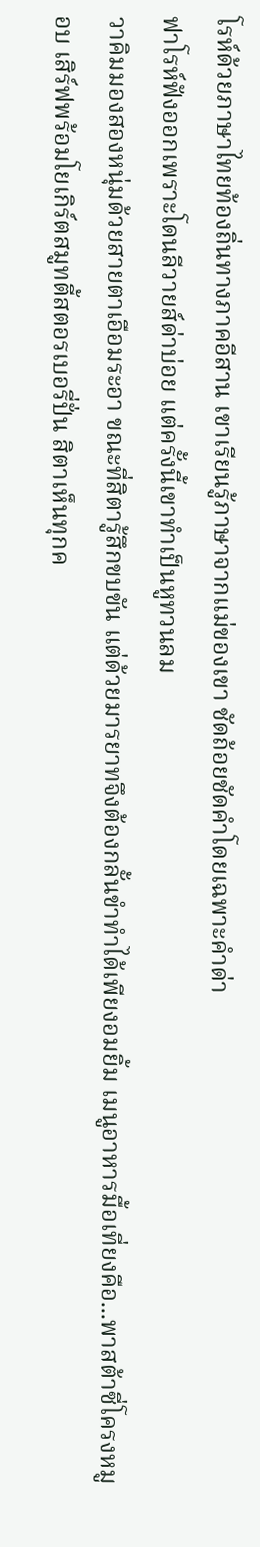โรห์ด้วยภาษาไทยท้องถิ่นทางภาคอีสาน เขาเรียนรู้ภาษาจากแม่ของเขา ชัดถ้อยชัดคำโดยเฉพาะคำด่า
ฟาโรห์ฟังออกเพราะโดนลีวายส์ด่าบ่อย แต่ครั้งนี้เขาทำเป็นหูทวนลม
วาคิมมองสองหนุ่มด้วยสายตาเอือมระอา ขณะที่สิตารู้สึกขบขัน แต่ด้วยมารยาทจึงต้องกลั้นขำทำได้เพียงอมยิ้ม เมนูอาหารมื้อเที่ยงคือ...พาสต้าซี่โครงหมูอบ เสิร์ฟพร้อมโยเกิร์ตสมูทตี้สตอรเบอรี่ปั่น สิตาเห็นทุกค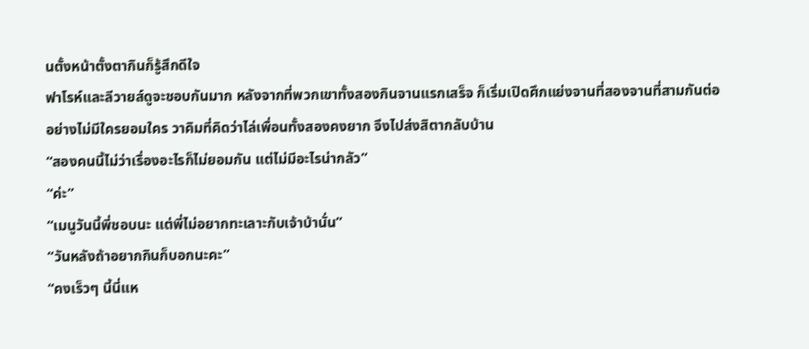นตั้งหน้าตั้งตากินก็รู้สึกดีใจ
ฟาโรห์และลีวายส์ดูจะชอบกันมาก หลังจากที่พวกเขาทั้งสองกินจานแรกเสร็จ ก็เริ่มเปิดศึกแย่งจานที่สองจานที่สามกันต่ออย่างไม่มีใครยอมใคร วาคิมที่คิดว่าไล่เพื่อนทั้งสองคงยาก จึงไปส่งสิตากลับบ้าน
“สองคนนี้ไม่ว่าเรื่องอะไรก็ไม่ยอมกัน แต่ไม่มีอะไรน่ากลัว”
“ค่ะ”
“เมนูวันนี้พี่ชอบนะ แต่พี่ไม่อยากทะเลาะกับเจ้าบ้านั่น”
“วันหลังถ้าอยากกินก็บอกนะคะ”
“คงเร็วๆ นี้นี่แห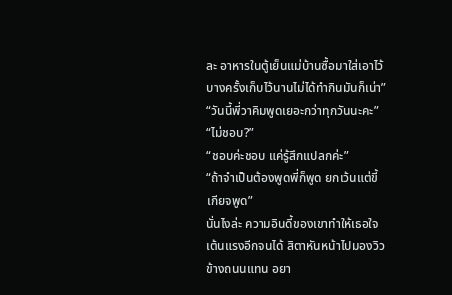ละ อาหารในตู้เย็นแม่บ้านซื้อมาใส่เอาไว้ บางครั้งเก็บไว้นานไม่ได้ทำกินมันก็เน่า”
“วันนี้พี่วาคิมพูดเยอะกว่าทุกวันนะคะ”
“ไม่ชอบ?”
“ชอบค่ะชอบ แค่รู้สึกแปลกค่ะ”
“ถ้าจำเป็นต้องพูดพี่ก็พูด ยกเว้นแต่ขี้เกียจพูด”
นั่นไงล่ะ ความอินดี้ของเขาทำให้เธอใจเต้นแรงอีกจนได้ สิตาหันหน้าไปมองวิวข้างถนนแทน อยา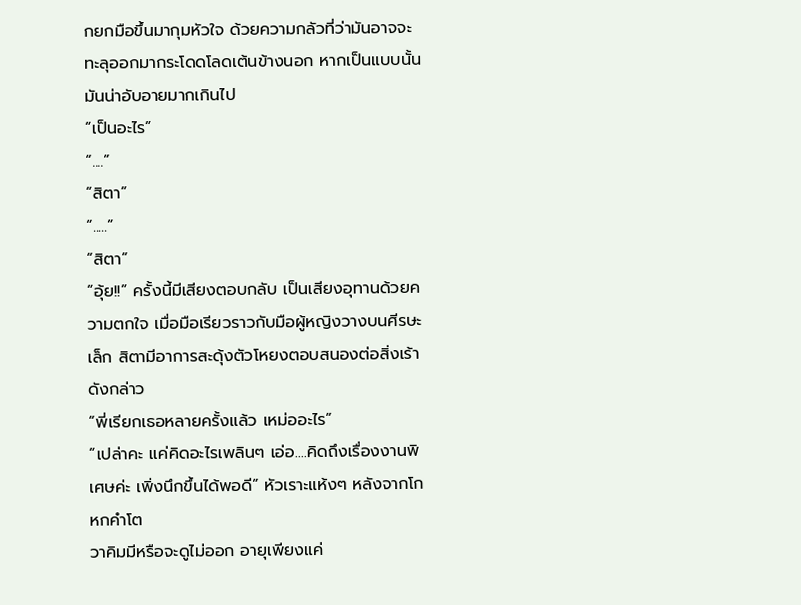กยกมือขึ้นมากุมหัวใจ ด้วยความกลัวที่ว่ามันอาจจะทะลุออกมากระโดดโลดเต้นข้างนอก หากเป็นแบบนั้นมันน่าอับอายมากเกินไป
“เป็นอะไร”
“....”
“สิตา”
“.....”
“สิตา”
“อุ้ย!!” ครั้งนี้มีเสียงตอบกลับ เป็นเสียงอุทานด้วยความตกใจ เมื่อมือเรียวราวกับมือผู้หญิงวางบนศีรษะเล็ก สิตามีอาการสะดุ้งตัวโหยงตอบสนองต่อสิ่งเร้าดังกล่าว
“พี่เรียกเธอหลายครั้งแล้ว เหม่ออะไร”
“เปล่าคะ แค่คิดอะไรเพลินๆ เอ่อ....คิดถึงเรื่องงานพิเศษค่ะ เพิ่งนึกขึ้นได้พอดี” หัวเราะแห้งๆ หลังจากโกหกคำโต
วาคิมมีหรือจะดูไม่ออก อายุเพียงแค่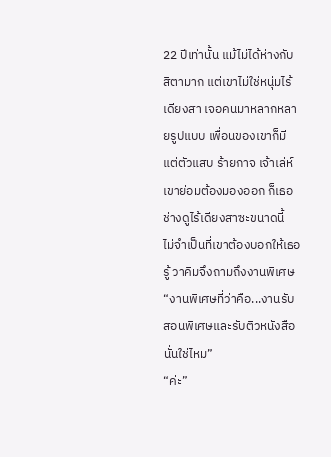22 ปีเท่านั้น แม้ไม่ได้ห่างกับสิตามาก แต่เขาไม่ใช่หนุ่มไร้เดียงสา เจอคนมาหลากหลายรูปแบบ เพื่อนของเขาก็มีแต่ตัวแสบ ร้ายกาจ เจ้าเล่ห์ เขาย่อมต้องมองออก ก็เธอช่างดูไร้เดียงสาซะขนาดนี้
ไม่จำเป็นที่เขาต้องบอกให้เธอรู้ วาคิมจึงถามถึงงานพิเศษ
“งานพิเศษที่ว่าคือ...งานรับสอนพิเศษและรับติวหนังสือนั่นใช่ไหม”
“ค่ะ”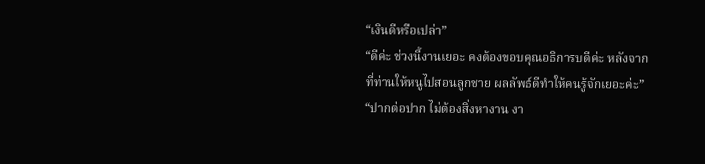“เงินดีหรือเปล่า”
“ดีค่ะ ช่วงนี้งานเยอะ คงต้องขอบคุณอธิการบดีค่ะ หลังจากที่ท่านให้หนูไปสอนลูกชาย ผลลัพธ์ดีทำให้คนรู้จักเยอะค่ะ”
“ปากต่อปาก ไม่ต้องสิ่งหางาน งา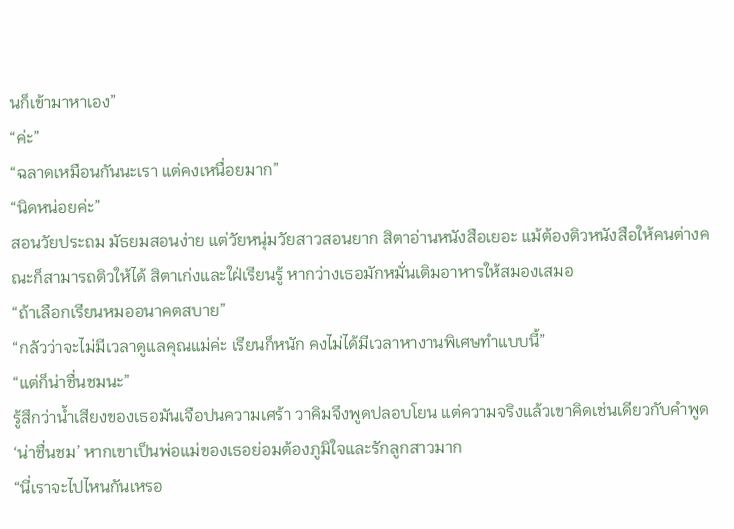นก็เข้ามาหาเอง”
“ค่ะ”
“ฉลาดเหมือนกันนะเรา แต่คงเหนื่อยมาก”
“นิดหน่อยค่ะ”
สอนวัยประถม มัธยมสอนง่าย แต่วัยหนุ่มวัยสาวสอนยาก สิตาอ่านหนังสือเยอะ แม้ต้องติวหนังสือให้คนต่างคณะก็สามารถติวให้ได้ สิตาเก่งและใฝ่เรียนรู้ หากว่างเธอมักหมั่นเติมอาหารให้สมองเสมอ
“ถ้าเลือกเรียนหมออนาคตสบาย”
“กลัวว่าจะไม่มีเวลาดูแลคุณแม่ค่ะ เรียนก็หนัก คงไม่ได้มีเวลาหางานพิเศษทำแบบนี้”
“แต่ก็น่าชื่นชมนะ”
รู้สึกว่าน้ำเสียงของเธอมันเจือปนความเศร้า วาคิมจึงพูดปลอบโยน แต่ความจริงแล้วเขาคิดเช่นเดียวกับคำพูด ‘น่าชื่นชม’ หากเขาเป็นพ่อแม่ของเธอย่อมต้องภูมิใจและรักลูกสาวมาก
“นี่เราจะไปไหนกันเหรอ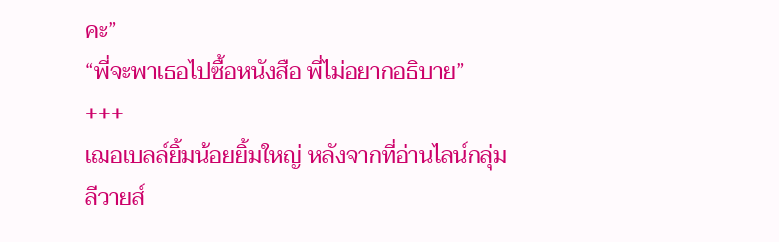คะ”
“พี่จะพาเธอไปซื้อหนังสือ พี่ไม่อยากอธิบาย”
+++
เฌอเบลล์ยิ้มน้อยยิ้มใหญ่ หลังจากที่อ่านไลน์กลุ่ม ลีวายส์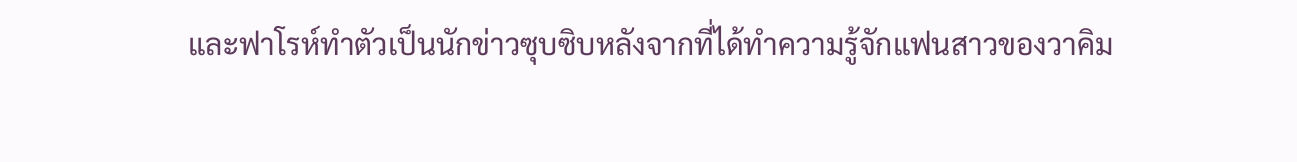และฟาโรห์ทำตัวเป็นนักข่าวซุบซิบหลังจากที่ได้ทำความรู้จักแฟนสาวของวาคิม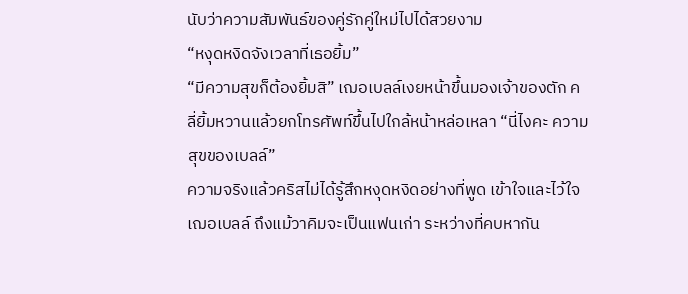นับว่าความสัมพันธ์ของคู่รักคู่ใหม่ไปได้สวยงาม
“หงุดหงิดจังเวลาที่เธอยิ้ม”
“มีความสุขก็ต้องยิ้มสิ” เฌอเบลล์เงยหน้าขึ้นมองเจ้าของตัก คลี่ยิ้มหวานแล้วยกโทรศัพท์ขึ้นไปใกล้หน้าหล่อเหลา “นี่ไงคะ ความสุขของเบลล์”
ความจริงแล้วคริสไม่ได้รู้สึกหงุดหงิดอย่างที่พูด เข้าใจและไว้ใจเฌอเบลล์ ถึงแม้วาคิมจะเป็นแฟนเก่า ระหว่างที่คบหากัน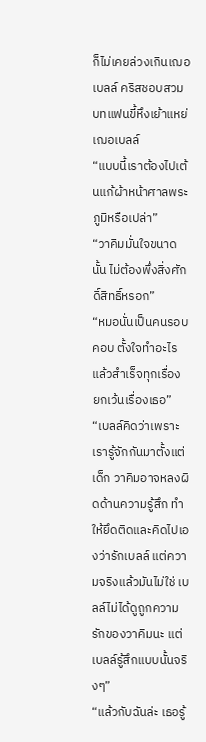ก็ไม่เคยล่วงเกินเฌอเบลล์ คริสชอบสวมบทแฟนขี้หึงเย้าแหย่เฌอเบลล์
“แบบนี้เราต้องไปเต้นแก้ผ้าหน้าศาลพระภูมิหรือเปล่า”
“วาคิมมั่นใจขนาดนั้น ไม่ต้องพึ่งสิ่งศักดิ์สิทธิ์หรอก”
“หมอนั่นเป็นคนรอบคอบ ตั้งใจทำอะไรแล้วสำเร็จทุกเรื่อง ยกเว้นเรื่องเธอ”
“เบลล์คิดว่าเพราะเรารู้จักกันมาตั้งแต่เด็ก วาคิมอาจหลงผิดด้านความรู้สึก ทำให้ยึดติดและคิดไปเองว่ารักเบลล์ แต่ความจริงแล้วมันไม่ใช่ เบลล์ไม่ได้ดูถูกความรักของวาคิมนะ แต่เบลล์รู้สึกแบบนั้นจริงๆ”
“แล้วกับฉันล่ะ เธอรู้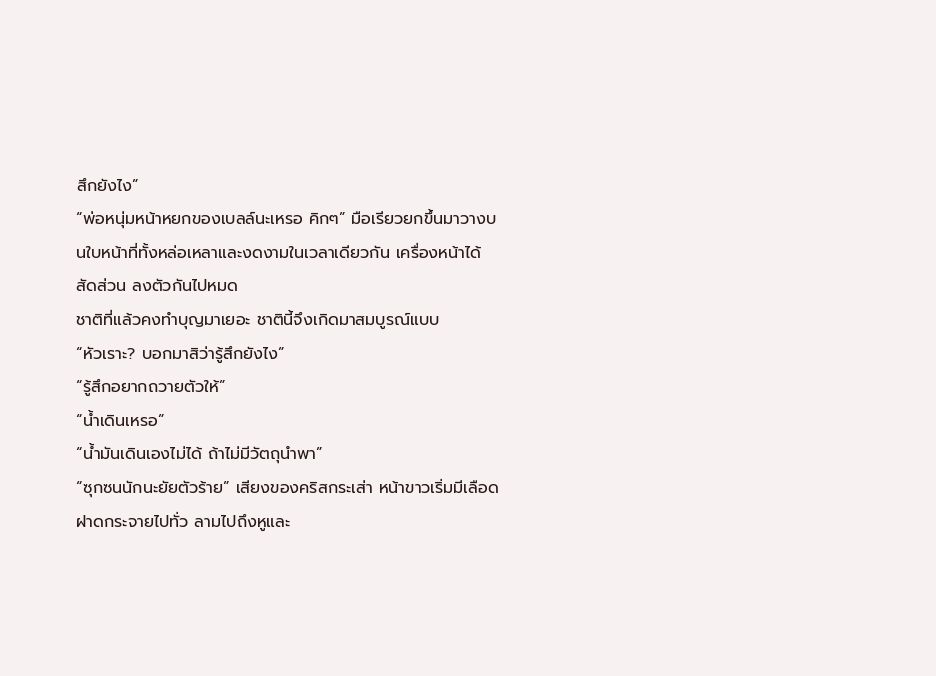สึกยังไง”
“พ่อหนุ่มหน้าหยกของเบลล์นะเหรอ คิกๆ” มือเรียวยกขึ้นมาวางบนใบหน้าที่ทั้งหล่อเหลาและงดงามในเวลาเดียวกัน เครื่องหน้าได้สัดส่วน ลงตัวกันไปหมด
ชาติที่แล้วคงทำบุญมาเยอะ ชาตินี้จึงเกิดมาสมบูรณ์แบบ
“หัวเราะ? บอกมาสิว่ารู้สึกยังไง”
“รู้สึกอยากถวายตัวให้”
“น้ำเดินเหรอ”
“น้ำมันเดินเองไม่ได้ ถ้าไม่มีวัตถุนำพา”
“ซุกซนนักนะยัยตัวร้าย” เสียงของคริสกระเส่า หน้าขาวเริ่มมีเลือดฝาดกระจายไปทั่ว ลามไปถึงหูและ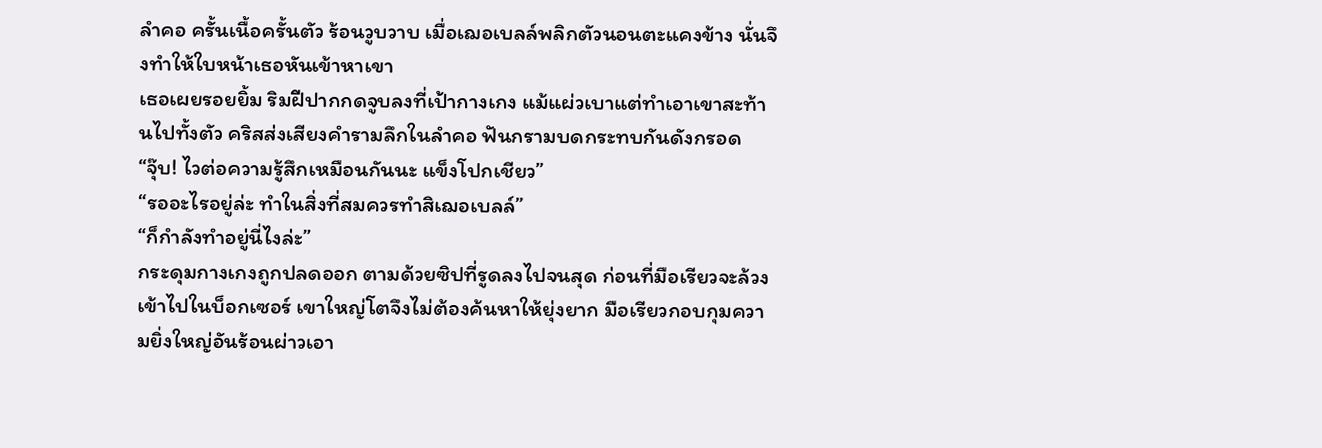ลำคอ ครั้นเนื้อครั้นตัว ร้อนวูบวาบ เมื่อเฌอเบลล์พลิกตัวนอนตะแคงข้าง นั่นจึงทำให้ใบหน้าเธอหันเข้าหาเขา
เธอเผยรอยยิ้ม ริมฝีปากกดจูบลงที่เป้ากางเกง แม้แผ่วเบาแต่ทำเอาเขาสะท้านไปทั้งตัว คริสส่งเสียงคำรามลึกในลำคอ ฟันกรามบดกระทบกันดังกรอด
“จุ๊บ! ไวต่อความรู้สึกเหมือนกันนะ แข็งโปกเชียว”
“รออะไรอยู่ล่ะ ทำในสิ่งที่สมควรทำสิเฌอเบลล์”
“ก็กำลังทำอยู่นี่ไงล่ะ”
กระดุมกางเกงถูกปลดออก ตามด้วยซิปที่รูดลงไปจนสุด ก่อนที่มือเรียวจะล้วงเข้าไปในบ็อกเซอร์ เขาใหญ่โตจึงไม่ต้องค้นหาให้ยุ่งยาก มือเรียวกอบกุมความยิ่งใหญ่อันร้อนผ่าวเอา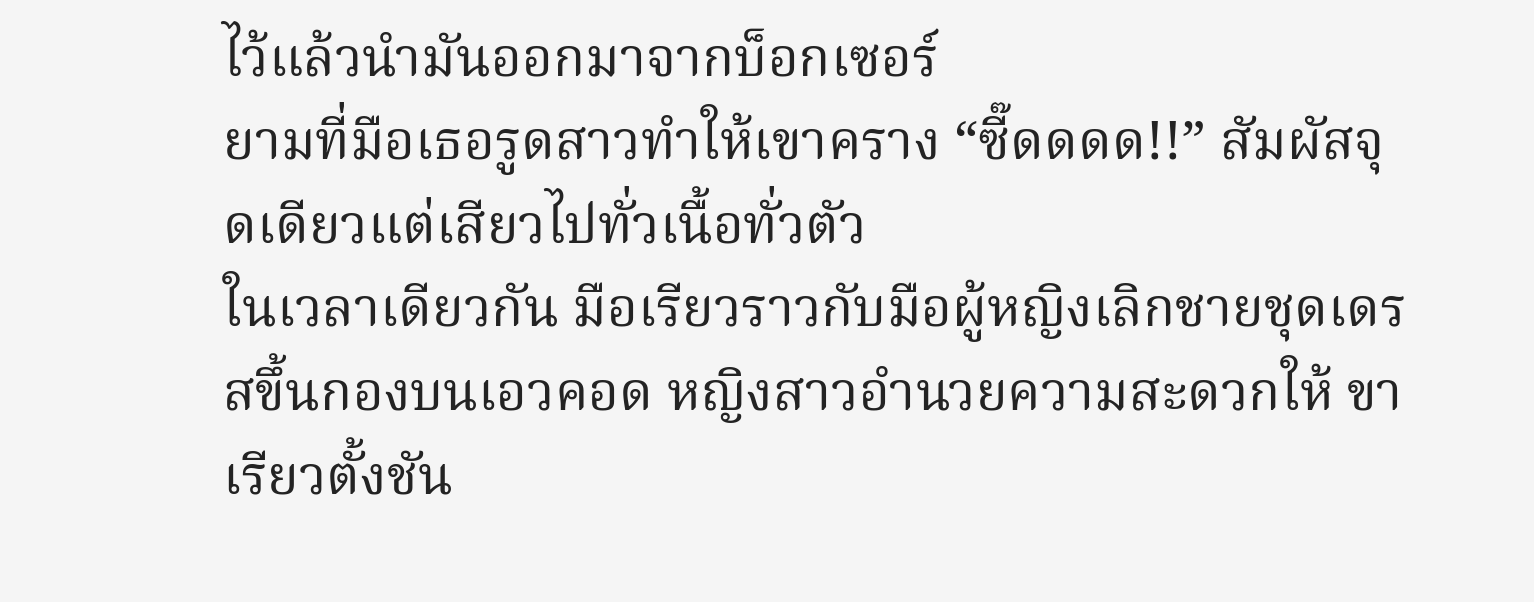ไว้แล้วนำมันออกมาจากบ็อกเซอร์
ยามที่มือเธอรูดสาวทำให้เขาคราง “ซี๊ดดดด!!” สัมผัสจุดเดียวแต่เสียวไปทั่วเนื้อทั่วตัว
ในเวลาเดียวกัน มือเรียวราวกับมือผู้หญิงเลิกชายชุดเดรสขึ้นกองบนเอวคอด หญิงสาวอำนวยความสะดวกให้ ขาเรียวตั้งชัน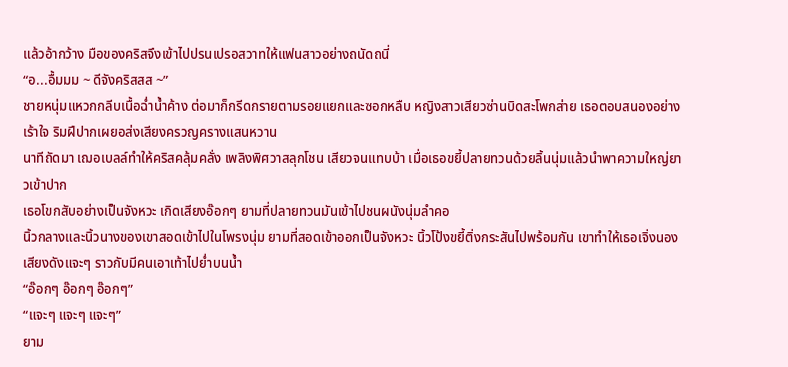แล้วอ้ากว้าง มือของคริสจึงเข้าไปปรนเปรอสวาทให้แฟนสาวอย่างถนัดถนี่
“อ...อื้มมม ~ ดีจังคริสสส ~”
ชายหนุ่มแหวกกลีบเนื้อฉ่ำน้ำค้าง ต่อมาก็กรีดกรายตามรอยแยกและซอกหลืบ หญิงสาวเสียวซ่านบิดสะโพกส่าย เธอตอบสนองอย่างเร้าใจ ริมฝีปากเผยอส่งเสียงครวญครางแสนหวาน
นาทีถัดมา เฌอเบลล์ทำให้คริสคลุ้มคลั่ง เพลิงพิศวาสลุกโชน เสียวจนแทบบ้า เมื่อเธอขยี้ปลายทวนด้วยลิ้นนุ่มแล้วนำพาความใหญ่ยาวเข้าปาก
เธอโขกสับอย่างเป็นจังหวะ เกิดเสียงอ๊อกๆ ยามที่ปลายทวนมันเข้าไปชนผนังนุ่มลำคอ
นิ้วกลางและนิ้วนางของเขาสอดเข้าไปในโพรงนุ่ม ยามที่สอดเข้าออกเป็นจังหวะ นิ้วโป้งขยี้ติ่งกระสันไปพร้อมกัน เขาทำให้เธอเจิ่งนอง เสียงดังแจะๆ ราวกับมีคนเอาเท้าไปย่ำบนน้ำ
“อ๊อกๆ อ๊อกๆ อ๊อกๆ”
“แจะๆ แจะๆ แจะๆ”
ยาม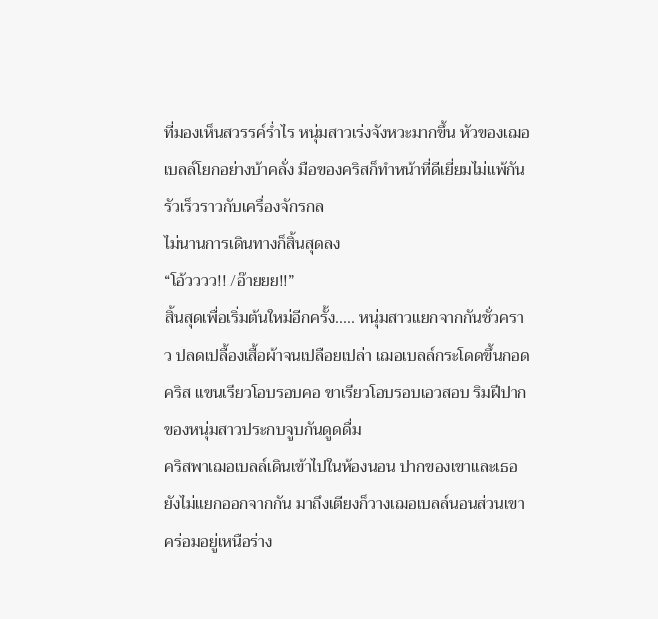ที่มองเห็นสวรรค์ร่ำไร หนุ่มสาวเร่งจังหวะมากขึ้น หัวของเฌอเบลล์โยกอย่างบ้าคลั่ง มือของคริสก็ทำหน้าที่ดีเยี่ยมไม่แพ้กัน รัวเร็วราวกับเครื่องจักรกล
ไม่นานการเดินทางก็สิ้นสุดลง
“โอ้วววว!! /อ๊ายยย!!”
สิ้นสุดเพื่อเริ่มต้นใหม่อีกครั้ง..... หนุ่มสาวแยกจากกันชั่วคราว ปลดเปลื้องเสื้อผ้าจนเปลือยเปล่า เฌอเบลล์กระโดดขึ้นกอดคริส แขนเรียวโอบรอบคอ ขาเรียวโอบรอบเอวสอบ ริมฝีปากของหนุ่มสาวประกบจูบกันดูดดื่ม
คริสพาเฌอเบลล์เดินเข้าไปในห้องนอน ปากของเขาและเธอยังไม่แยกออกจากกัน มาถึงเตียงก็วางเฌอเบลล์นอนส่วนเขาคร่อมอยู่เหนือร่าง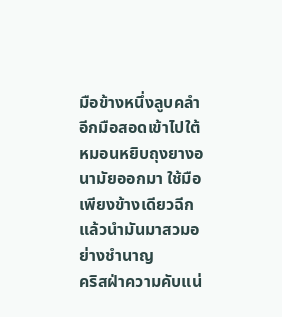มือข้างหนึ่งลูบคลำ อีกมือสอดเข้าไปใต้หมอนหยิบถุงยางอนามัยออกมา ใช้มือเพียงข้างเดียวฉีกแล้วนำมันมาสวมอย่างชำนาญ
คริสฝ่าความคับแน่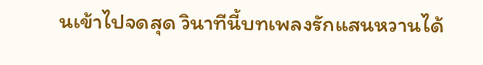นเข้าไปจดสุด วินาทีนี้บทเพลงรักแสนหวานได้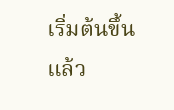เริ่มต้นขึ้นแล้ว